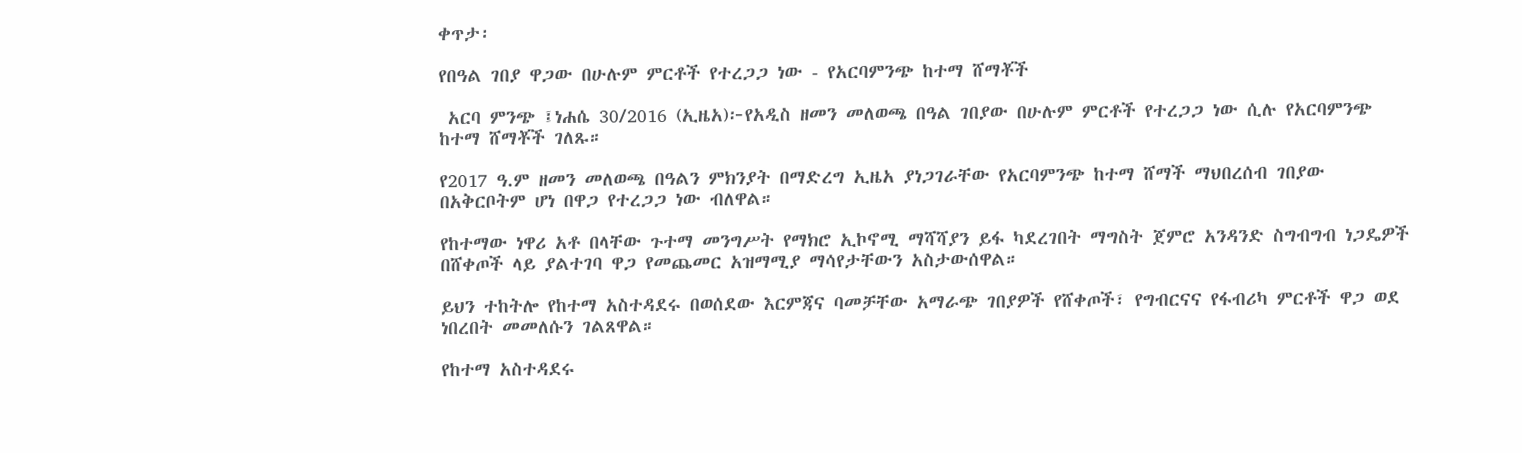ቀጥታ፡

የበዓል ገበያ ዋጋው በሁሉም ምርቶች የተረጋጋ ነው - የአርባምንጭ ከተማ ሸማቾች

 አርባ ምንጭ ፤ነሐሴ 30/2016 (ኢዜአ)፦የአዲስ ዘመን መለወጫ በዓል ገበያው በሁሉም ምርቶች የተረጋጋ ነው ሲሉ የአርባምንጭ ከተማ ሸማቾች ገለጹ።

የ2017 ዓ.ም ዘመን መለወጫ በዓልን ምክንያት በማድረግ ኢዜአ ያነጋገራቸው የአርባምንጭ ከተማ ሸማች ማህበረሰብ ገበያው በአቅርቦትም ሆነ በዋጋ የተረጋጋ ነው ብለዋል።

የከተማው ነዋሪ አቶ በላቸው ጉተማ መንግሥት የማክሮ ኢኮኖሚ ማሻሻያን ይፋ ካደረገበት ማግስት ጀምሮ አንዳንድ ስግብግብ ነጋዴዎች በሸቀጦች ላይ ያልተገባ ዋጋ የመጨመር አዝማሚያ ማሳየታቸውን አስታውሰዋል።

ይህን ተከትሎ የከተማ አስተዳደሩ በወሰደው እርምጃና ባመቻቸው አማራጭ ገበያዎች የሸቀጦች፣ የግብርናና የፋብሪካ ምርቶች ዋጋ ወደ ነበረበት መመለሱን ገልጸዋል።

የከተማ አስተዳደሩ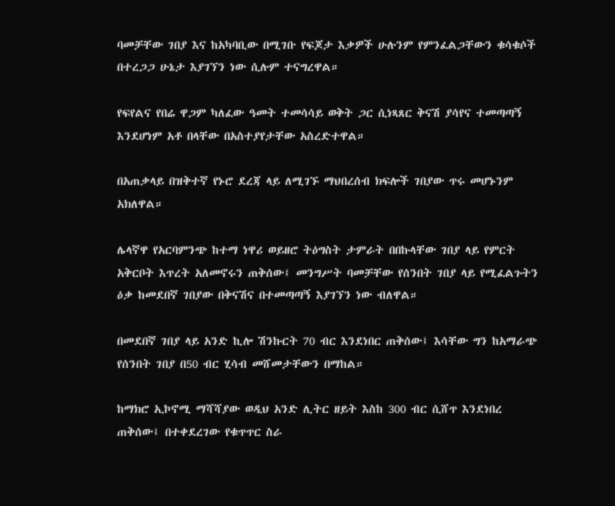ባመቻቸው ገበያ እና ከአካባቢው በሚገቡ የፍጆታ እቃዎች ሁሉንም የምንፈልጋቸውን ቁሳቁሶች በተረጋጋ ሁኔታ እያገኘን ነው ሲሉም ተናግረዋል።

የፍየልና የበሬ ዋጋም ካለፈው ዓመት ተመሳሳይ ወቅት ጋር ሲነጻጸር ቅናሽ ያሳየና ተመጣጣኝ እንደሆነም አቶ በላቸው በአስተያየታቸው አስረድተዋል።

በአጠቃላይ በዝቅተኛ የኑሮ ደረጃ ላይ ለሚገኙ ማህበረሰብ ክፍሎች ገበያው ጥሩ መሆኑንም አክለዋል።

ሌላኛዋ የአርባምንጭ ከተማ ነዋሪ ወይዘሮ ትዕግስት ታምራት በበኩላቸው ገበያ ላይ የምርት አቅርቦት እጥረት አለመኖሩን ጠቅሰው፤ መንግሥት ባመቻቸው የሰንበት ገበያ ላይ የሚፈልጉትን ዕቃ ከመደበኛ ገበያው በቅናሽና በተመጣጣኝ እያገኘን ነው ብለዋል።

በመደበኛ ገበያ ላይ አንድ ኪሎ ሽንኩርት 70 ብር እንደነበር ጠቅሰው፤ እሳቸው ግን ከአማራጭ የሰንበት ገበያ በ50 ብር ሂሳብ መሸመታቸውን በማከል።

ከማክሮ ኢኮኖሚ ማሻሻያው ወዲህ አንድ ሊትር ዘይት እስከ 300 ብር ሲሸጥ እንደነበረ ጠቅሰው፤ በተቀደረገው የቁጥጥር ስራ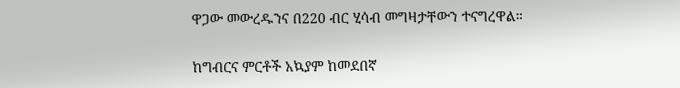ዋጋው መውረዱንና በ220 ብር ሂሳብ መግዛታቸውን ተናግረዋል።

ከግብርና ምርቶች አኳያም ከመደበኛ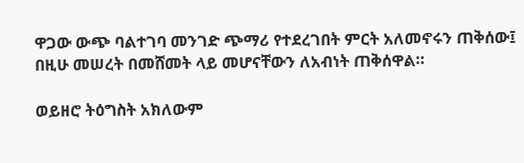ዋጋው ውጭ ባልተገባ መንገድ ጭማሪ የተደረገበት ምርት አለመኖሩን ጠቅሰው፤ በዚሁ መሠረት በመሸመት ላይ መሆናቸውን ለአብነት ጠቅሰዋል።

ወይዘሮ ትዕግስት አክለውም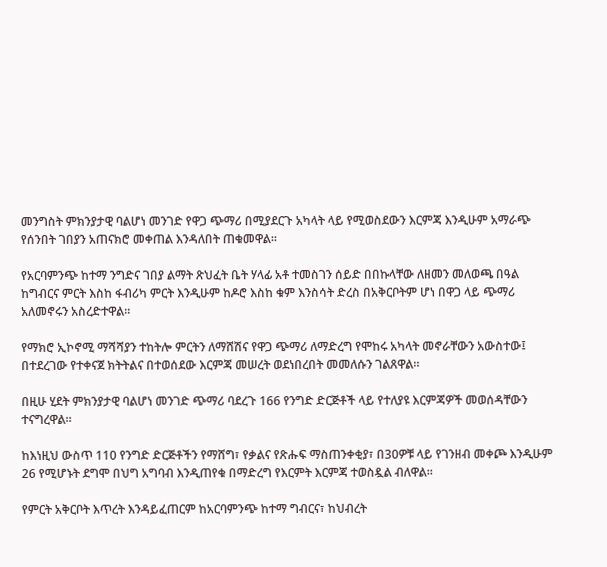መንግስት ምክንያታዊ ባልሆነ መንገድ የዋጋ ጭማሪ በሚያደርጉ አካላት ላይ የሚወስደውን እርምጃ እንዲሁም አማራጭ የሰንበት ገበያን አጠናክሮ መቀጠል እንዳለበት ጠቁመዋል።

የአርባምንጭ ከተማ ንግድና ገበያ ልማት ጽህፈት ቤት ሃላፊ አቶ ተመስገን ሰይድ በበኩላቸው ለዘመን መለወጫ በዓል ከግብርና ምርት እስከ ፋብሪካ ምርት እንዲሁም ከዶሮ እስከ ቁም እንስሳት ድረስ በአቅርቦትም ሆነ በዋጋ ላይ ጭማሪ አለመኖሩን አስረድተዋል።

የማክሮ ኢኮኖሚ ማሻሻያን ተከትሎ ምርትን ለማሸሽና የዋጋ ጭማሪ ለማድረግ የሞከሩ አካላት መኖራቸውን አውስተው፤ በተደረገው የተቀናጀ ክትትልና በተወሰደው እርምጃ መሠረት ወደነበረበት መመለሱን ገልጸዋል።

በዚሁ ሂደት ምክንያታዊ ባልሆነ መንገድ ጭማሪ ባደረጉ 166 የንግድ ድርጅቶች ላይ የተለያዩ እርምጃዎች መወሰዳቸውን ተናግረዋል።

ከእነዚህ ውስጥ 110 የንግድ ድርጅቶችን የማሸግ፣ የቃልና የጽሑፍ ማስጠንቀቂያ፣ በ30ዎቹ ላይ የገንዘብ መቀጮ እንዲሁም 26 የሚሆኑት ደግሞ በህግ አግባብ እንዲጠየቁ በማድረግ የእርምት እርምጃ ተወስዷል ብለዋል።

የምርት አቅርቦት እጥረት እንዳይፈጠርም ከአርባምንጭ ከተማ ግብርና፣ ከህብረት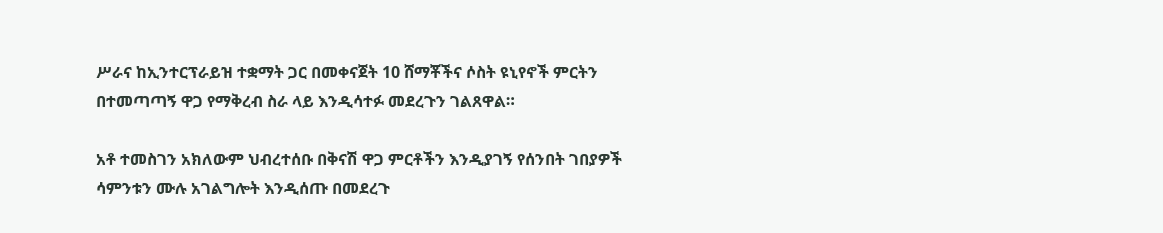ሥራና ከኢንተርፕራይዝ ተቋማት ጋር በመቀናጀት 10 ሸማቾችና ሶስት ዩኒየኖች ምርትን በተመጣጣኝ ዋጋ የማቅረብ ስራ ላይ እንዲሳተፉ መደረጉን ገልጸዋል።

አቶ ተመስገን አክለውም ህብረተሰቡ በቅናሽ ዋጋ ምርቶችን እንዲያገኝ የሰንበት ገበያዎች ሳምንቱን ሙሉ አገልግሎት እንዲሰጡ በመደረጉ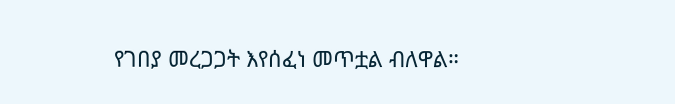የገበያ መረጋጋት እየሰፈነ መጥቷል ብለዋል።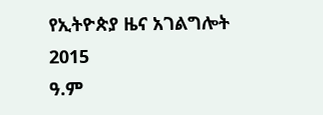የኢትዮጵያ ዜና አገልግሎት
2015
ዓ.ም